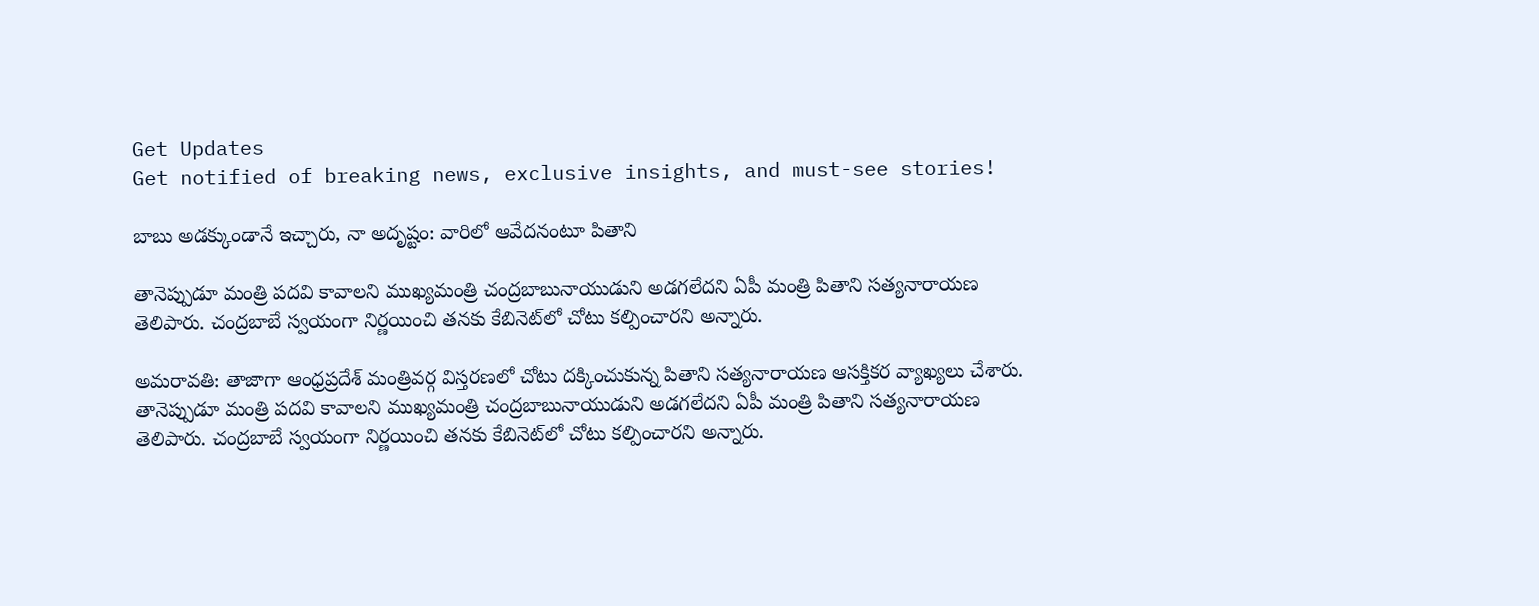Get Updates
Get notified of breaking news, exclusive insights, and must-see stories!

బాబు అడక్కుండానే ఇచ్చారు, నా అదృష్టం: వారిలో ఆవేదనంటూ పితాని

తానెప్పుడూ మంత్రి పదవి కావాలని ముఖ్యమంత్రి చంద్రబాబునాయుడుని అడగలేదని ఏపీ మంత్రి పితాని సత్యనారాయణ తెలిపారు. చంద్రబాబే స్వయంగా నిర్ణయించి తనకు కేబినెట్‌లో చోటు కల్పించారని అన్నారు.

అమరావతి: తాజాగా ఆంధ్రప్రదేశ్ మంత్రివర్గ విస్తరణలో చోటు దక్కించుకున్న పితాని సత్యనారాయణ ఆసక్తికర వ్యాఖ్యలు చేశారు. తానెప్పుడూ మంత్రి పదవి కావాలని ముఖ్యమంత్రి చంద్రబాబునాయుడుని అడగలేదని ఏపీ మంత్రి పితాని సత్యనారాయణ తెలిపారు. చంద్రబాబే స్వయంగా నిర్ణయించి తనకు కేబినెట్‌లో చోటు కల్పించారని అన్నారు.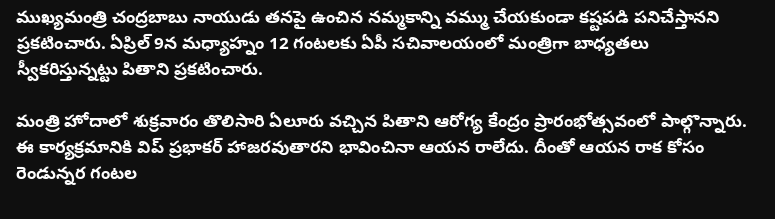ముఖ్యమంత్రి చంద్రబాబు నాయుడు తనపై ఉంచిన నమ్మకాన్ని వమ్ము చేయకుండా కష్టపడి పనిచేస్తానని ప్రకటించారు. ఏప్రిల్ 9న మధ్యాహ్నం 12 గంటలకు ఏపీ సచివాలయంలో మంత్రిగా బాధ్యతలు స్వీకరిస్తున్నట్టు పితాని ప్రకటించారు.

మంత్రి హోదాలో శుక్రవారం తొలిసారి ఏలూరు వచ్చిన పితాని ఆరోగ్య కేంద్రం ప్రారంభోత్సవంలో పాల్గొన్నారు. ఈ కార్యక్రమానికి విప్ ప్రభాకర్ హాజరవుతారని భావించినా ఆయన రాలేదు. దీంతో ఆయన రాక కోసం రెండున్నర గంటల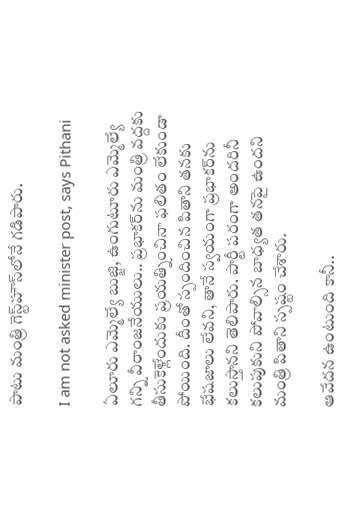పాటు మంత్రి గెస్ట్‌హౌస్‌లోనే గడిపారు.

I am not asked minister post, says Pithani

ఏలూరు ఎమ్మెల్యే బుజ్జి, ఉంగుటూరు ఎమ్మెల్యే గన్ని వీరాంజనేయులు.. ప్రభాకర్‌ను మంత్రి వద్దకు తీసుకెళ్లేందుకు ప్రయత్నించినా ఫలితం లేకుండా పోయింది. దీంతో స్పందించిన పితాని తనకు భేషజాలు లేవని, తానే స్వయంగా ప్రభాకర్‌ను కలుస్తానని తెలిపారు. పార్టీ పరంగా అందరినీ కలుపుకుని పోవాల్సిన బాధ్యత తనపై ఉందని మంత్రి పితాని స్పష్టం చేశారు.

ఆవేదన ఉంటుంది కానీ..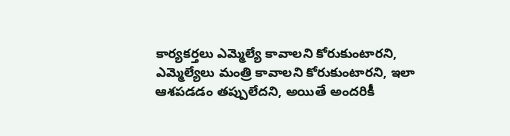కార్యకర్తలు ఎమ్మెల్యే కావాలని కోరుకుంటారని, ఎమ్మెల్యేలు మంత్రి కావాలని కోరుకుంటారని, ఇలా ఆశపడడం తప్పులేదని, అయితే అందరికీ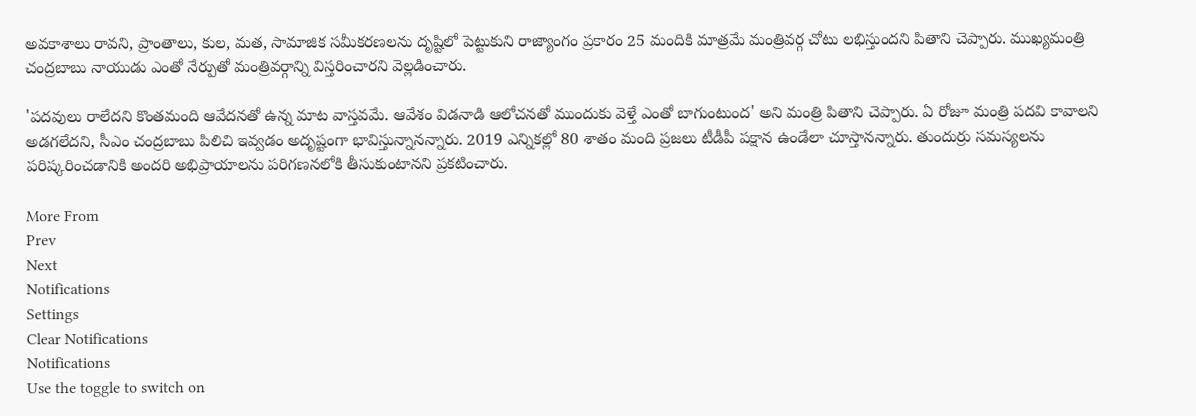అవకాశాలు రావని, ప్రాంతాలు, కుల, మత, సామాజిక సమీకరణలను దృష్టిలో పెట్టుకుని రాజ్యాంగం ప్రకారం 25 మందికి మాత్రమే మంత్రివర్గ చోటు లభిస్తుందని పితాని చెప్పారు. ముఖ్యమంత్రి చంద్రబాబు నాయుడు ఎంతో నేర్పుతో మంత్రివర్గాన్ని విస్తరించారని వెల్లడించారు.

'పదవులు రాలేదని కొంతమంది ఆవేదనతో ఉన్న మాట వాస్తవమే. ఆవేశం విడనాడి ఆలోచనతో ముందుకు వెళ్తే ఎంతో బాగుంటుంద' అని మంత్రి పితాని చెప్పారు. ఏ రోజూ మంత్రి పదవి కావాలని అడగలేదని, సీఎం చంద్రబాబు పిలిచి ఇవ్వడం అదృష్టంగా భావిస్తున్నానన్నారు. 2019 ఎన్నికల్లో 80 శాతం మంది ప్రజలు టీడీపీ పక్షాన ఉండేలా చూస్తానన్నారు. తుందుర్రు సమస్యలను పరిష్కరించడానికి అందరి అభిప్రాయాలను పరిగణనలోకి తీసుకుంటానని ప్రకటించారు.

More From
Prev
Next
Notifications
Settings
Clear Notifications
Notifications
Use the toggle to switch on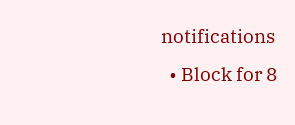notifications
  • Block for 8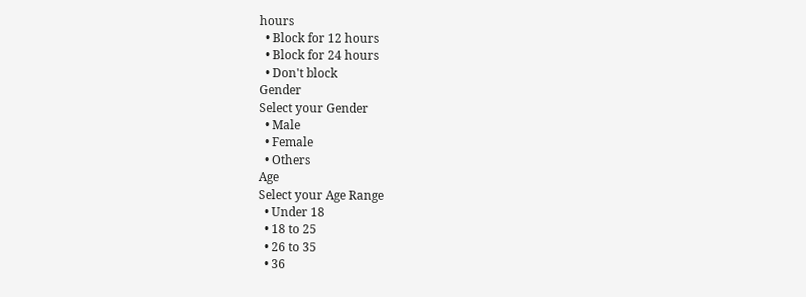hours
  • Block for 12 hours
  • Block for 24 hours
  • Don't block
Gender
Select your Gender
  • Male
  • Female
  • Others
Age
Select your Age Range
  • Under 18
  • 18 to 25
  • 26 to 35
  • 36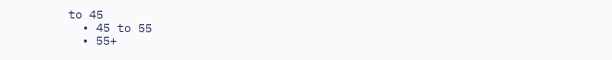to 45
  • 45 to 55
  • 55+